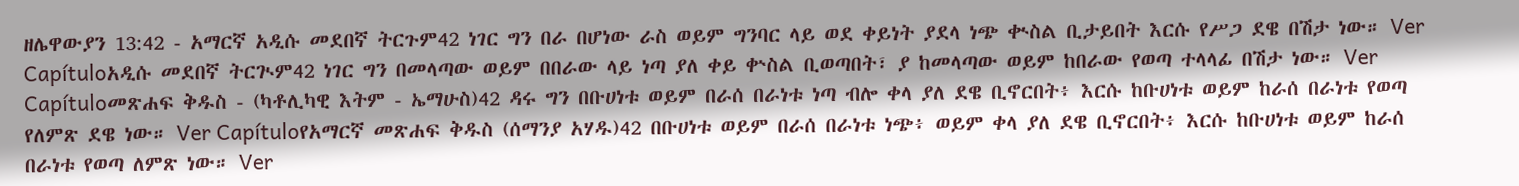ዘሌዋውያን 13:42 - አማርኛ አዲሱ መደበኛ ትርጉም42 ነገር ግን በራ በሆነው ራስ ወይም ግንባር ላይ ወደ ቀይነት ያደላ ነጭ ቊስል ቢታይበት እርሱ የሥጋ ደዌ በሽታ ነው። Ver Capítuloአዲሱ መደበኛ ትርጒም42 ነገር ግን በመላጣው ወይም በበራው ላይ ነጣ ያለ ቀይ ቍስል ቢወጣበት፣ ያ ከመላጣው ወይም ከበራው የወጣ ተላላፊ በሽታ ነው። Ver Capítuloመጽሐፍ ቅዱስ - (ካቶሊካዊ እትም - ኤማሁስ)42 ዳሩ ግን በቡሀነቱ ወይም በራሰ በራነቱ ነጣ ብሎ ቀላ ያለ ደዌ ቢኖርበት፥ እርሱ ከቡሀነቱ ወይም ከራሰ በራነቱ የወጣ የለምጽ ደዌ ነው። Ver Capítuloየአማርኛ መጽሐፍ ቅዱስ (ሰማንያ አሃዱ)42 በቡሀነቱ ወይም በራሰ በራነቱ ነጭ፥ ወይም ቀላ ያለ ደዌ ቢኖርበት፥ እርሱ ከቡሀነቱ ወይም ከራሰ በራነቱ የወጣ ለምጽ ነው። Ver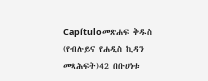Capítuloመጽሐፍ ቅዱስ (የብሉይና የሐዲስ ኪዳን መጻሕፍት)42 በቡሀነቱ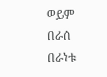ወይም በራሰ በራነቱ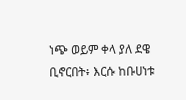ነጭ ወይም ቀላ ያለ ደዌ ቢኖርበት፥ እርሱ ከቡሀነቱ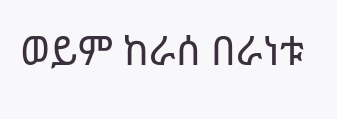ወይም ከራሰ በራነቱ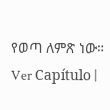የወጣ ለምጽ ነው። Ver Capítulo |